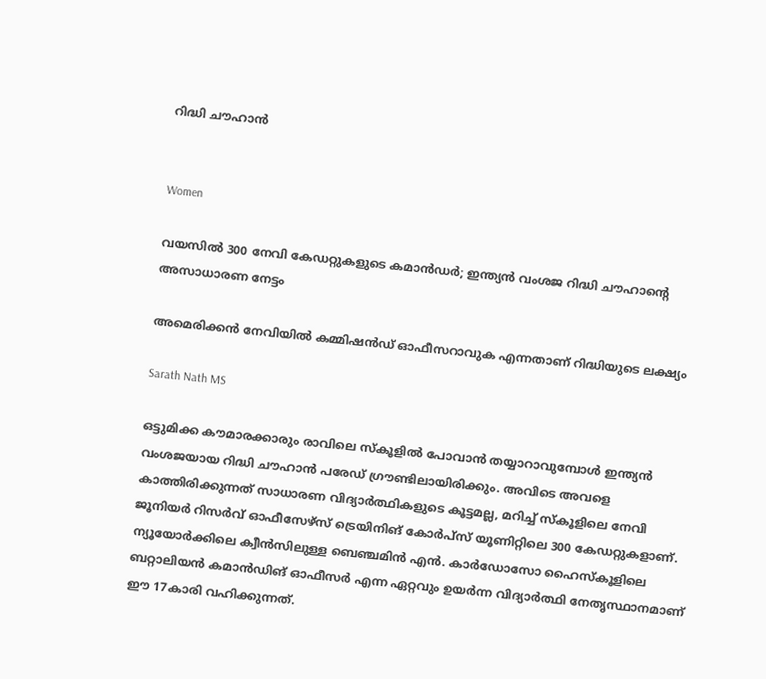റിദ്ധി ചൗഹാൻ


Women

വയസില്‍ 300 നേവി കേഡറ്റുകളുടെ കമാന്‍ഡര്‍; ഇന്ത്യന്‍ വംശജ റിദ്ധി ചൗഹാന്‍റെ അസാധാരണ നേട്ടം

അമെരിക്കന്‍ നേവിയില്‍ കമ്മിഷന്‍ഡ് ഓഫീസറാവുക എന്നതാണ് റിദ്ധിയുടെ ലക്ഷ്യം

Sarath Nath MS

ഒട്ടുമിക്ക കൗമാരക്കാരും രാവിലെ സ്‌കൂളില്‍ പോവാന്‍ തയ്യാറാവുമ്പോള്‍ ഇന്ത്യന്‍ വംശജയായ റിദ്ധി ചൗഹാന്‍ പരേഡ് ഗ്രൗണ്ടിലായിരിക്കും. അവിടെ അവളെ കാത്തിരിക്കുന്നത് സാധാരണ വിദ്യാര്‍ത്ഥികളുടെ കൂട്ടമല്ല, മറിച്ച് സ്‌കൂളിലെ നേവി ജൂനിയര്‍ റിസര്‍വ് ഓഫീസേഴ്സ് ട്രെയിനിങ് കോര്‍പ്സ് യൂണിറ്റിലെ 300 കേഡറ്റുകളാണ്. ന്യൂയോര്‍ക്കിലെ ക്വീന്‍സിലുള്ള ബെഞ്ചമിന്‍ എന്‍. കാര്‍ഡോസോ ഹൈസ്‌കൂളിലെ ബറ്റാലിയന്‍ കമാന്‍ഡിങ് ഓഫീസര്‍ എന്ന ഏറ്റവും ഉയര്‍ന്ന വിദ്യാര്‍ത്ഥി നേതൃസ്ഥാനമാണ് ഈ 17കാരി വഹിക്കുന്നത്.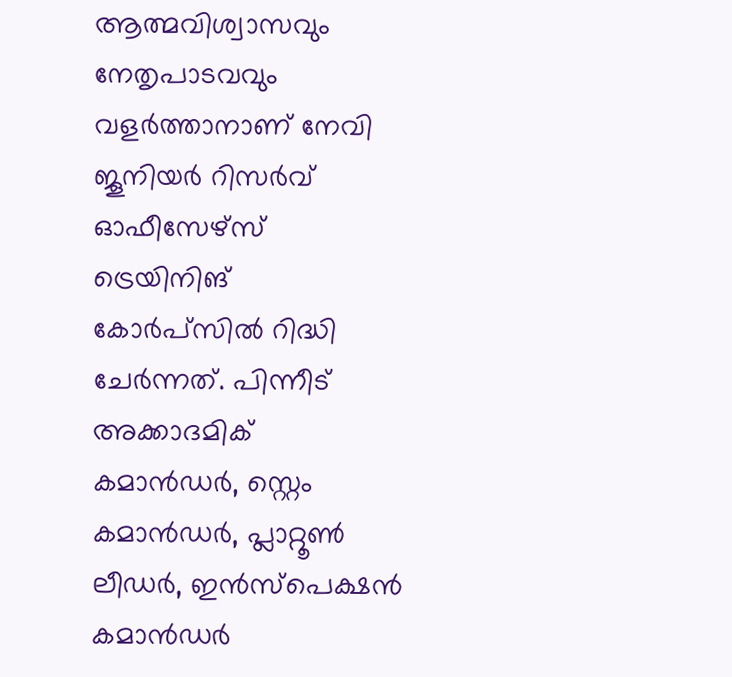ആത്മവിശ്വാസവും നേതൃപാടവവും വളര്‍ത്താനാണ് നേവി ജൂനിയര്‍ റിസര്‍വ് ഓഫീസേഴ്സ് ട്രെയിനിങ് കോര്‍പ്സില്‍ റിദ്ധി ചേര്‍ന്നത്. പിന്നീട് അക്കാദമിക് കമാന്‍ഡര്‍, സ്റ്റെം കമാന്‍ഡര്‍, പ്ലാറ്റൂണ്‍ ലീഡര്‍, ഇന്‍സ്‌പെക്ഷന്‍ കമാന്‍ഡര്‍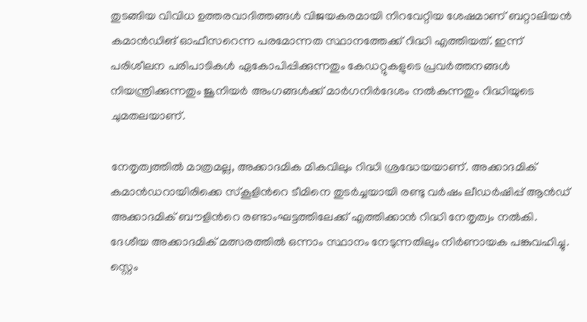തുടങ്ങിയ വിവിധ ഉത്തരവാദിത്തങ്ങള്‍ വിജയകരമായി നിറവേറ്റിയ ശേഷമാണ് ബറ്റാലിയന്‍ കമാന്‍ഡിങ് ഓഫീസറെന്ന പരമോന്നത സ്ഥാനത്തേക്ക് റിദ്ധി എത്തിയത്. ഇന്ന് പരിശീലന പരിപാടികള്‍ ഏകോപിപ്പിക്കുന്നതും കേഡറ്റുകളുടെ പ്രവര്‍ത്തനങ്ങള്‍ നിയന്ത്രിക്കുന്നതും ജൂനിയര്‍ അംഗങ്ങള്‍ക്ക് മാര്‍ഗനിര്‍ദേശം നല്‍കുന്നതും റിദ്ധിയുടെ ചുമതലയാണ്.

നേതൃത്വത്തില്‍ മാത്രമല്ല, അക്കാദമിക മികവിലും റിദ്ധി ശ്രദ്ധേയയാണ്. അക്കാദമിക് കമാന്‍ഡറായിരിക്കെ സ്‌കൂളിന്‍റെ ടീമിനെ തുടര്‍ച്ചയായി രണ്ടു വര്‍ഷം ലീഡര്‍ഷിപ്പ് ആന്‍ഡ് അക്കാദമിക് ബൗളിന്‍റെ രണ്ടാംഘട്ടത്തിലേക്ക് എത്തിക്കാന്‍ റിദ്ധി നേതൃത്വം നല്‍കി. ദേശീയ അക്കാദമിക് മത്സരത്തില്‍ ഒന്നാം സ്ഥാനം നേടുന്നതിലും നിര്‍ണായക പങ്കുവഹിച്ചു. സ്റ്റെം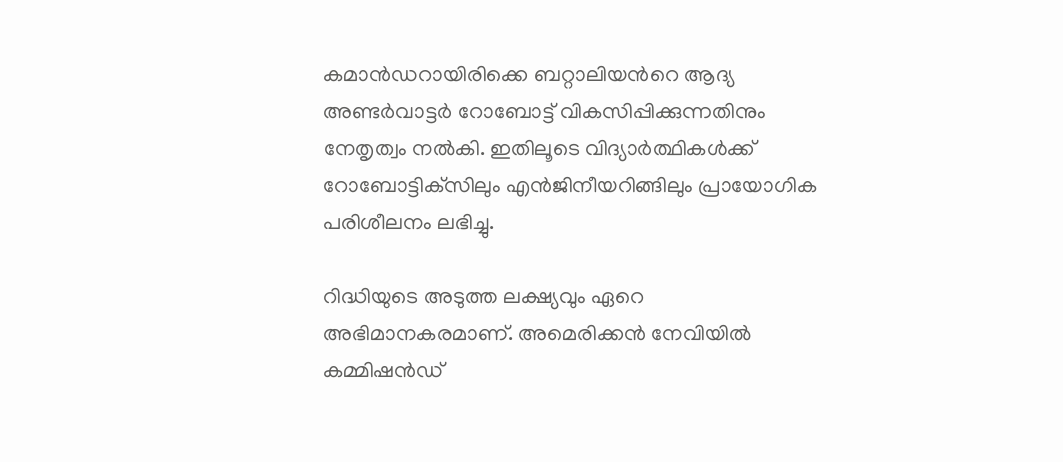കമാന്‍ഡറായിരിക്കെ ബറ്റാലിയന്‍റെ ആദ്യ അണ്ടര്‍വാട്ടര്‍ റോബോട്ട് വികസിപ്പിക്കുന്നതിനും നേതൃത്വം നല്‍കി. ഇതിലൂടെ വിദ്യാര്‍ത്ഥികള്‍ക്ക് റോബോട്ടിക്‌സിലും എന്‍ജിനീയറിങ്ങിലും പ്രായോഗിക പരിശീലനം ലഭിച്ചു.

റിദ്ധിയുടെ അടുത്ത ലക്ഷ്യവും ഏറെ അഭിമാനകരമാണ്. അമെരിക്കന്‍ നേവിയില്‍ കമ്മിഷന്‍ഡ്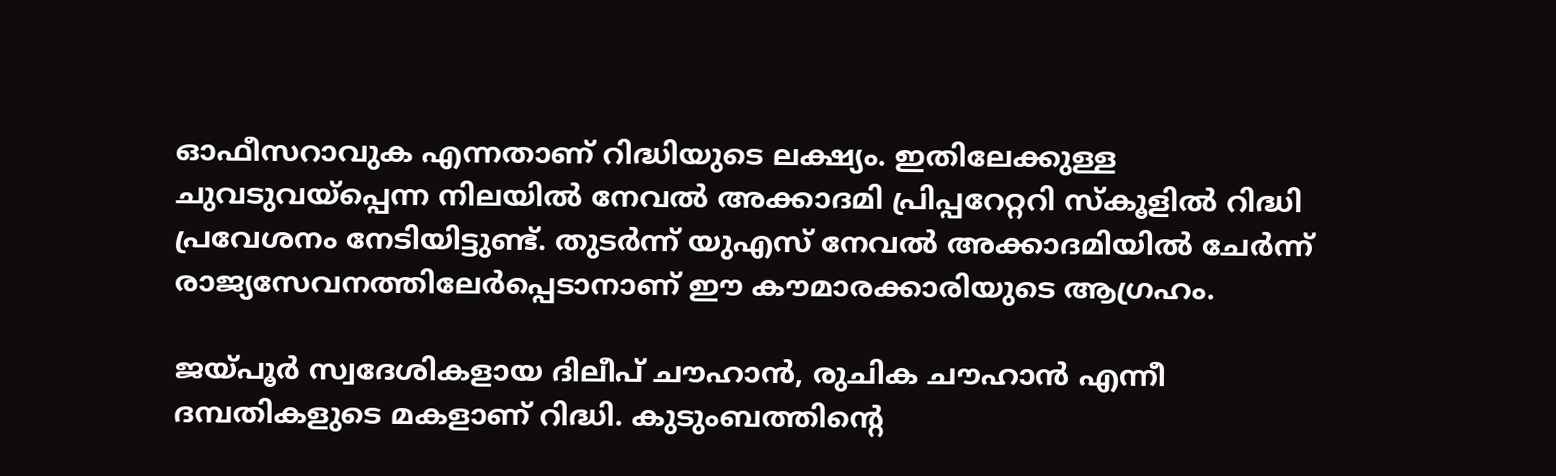ഓഫീസറാവുക എന്നതാണ് റിദ്ധിയുടെ ലക്ഷ്യം. ഇതിലേക്കുള്ള ചുവടുവയ്‌പ്പെന്ന നിലയില്‍ നേവല്‍ അക്കാദമി പ്രിപ്പറേറ്ററി സ്‌കൂളില്‍ റിദ്ധി പ്രവേശനം നേടിയിട്ടുണ്ട്. തുടര്‍ന്ന് യുഎസ് നേവല്‍ അക്കാദമിയില്‍ ചേര്‍ന്ന് രാജ്യസേവനത്തിലേര്‍പ്പെടാനാണ് ഈ കൗമാരക്കാരിയുടെ ആഗ്രഹം.

ജയ്പൂര്‍ സ്വദേശികളായ ദിലീപ് ചൗഹാന്‍, രുചിക ചൗഹാന്‍ എന്നീ ദമ്പതികളുടെ മകളാണ് റിദ്ധി. കുടുംബത്തിന്‍റെ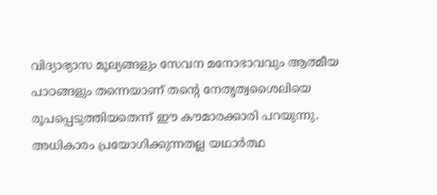വിദ്യാഭ്യാസ മൂല്യങ്ങളും സേവന മനോഭാവവും ആത്മീയ പാഠങ്ങളും തന്നെയാണ് തന്‍റെ നേതൃത്വശൈലിയെ രൂപപ്പെടുത്തിയതെന്ന് ഈ കൗമാരക്കാരി പറയുന്നു. അധികാരം പ്രയോഗിക്കുന്നതല്ല യഥാര്‍ത്ഥ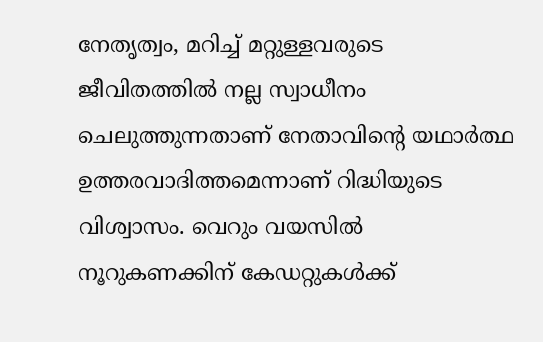നേതൃത്വം, മറിച്ച് മറ്റുള്ളവരുടെ ജീവിതത്തില്‍ നല്ല സ്വാധീനം ചെലുത്തുന്നതാണ് നേതാവിന്‍റെ യഥാര്‍ത്ഥ ഉത്തരവാദിത്തമെന്നാണ് റിദ്ധിയുടെ വിശ്വാസം. വെറും വയസില്‍ നൂറുകണക്കിന് കേഡറ്റുകള്‍ക്ക്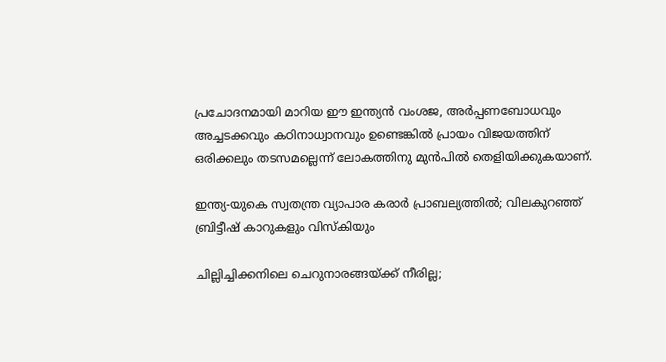പ്രചോദനമായി മാറിയ ഈ ഇന്ത്യന്‍ വംശജ, അര്‍പ്പണബോധവും അച്ചടക്കവും കഠിനാധ്വാനവും ഉണ്ടെങ്കില്‍ പ്രായം വിജയത്തിന് ഒരിക്കലും തടസമല്ലെന്ന് ലോകത്തിനു മുന്‍പില്‍ തെളിയിക്കുകയാണ്.

ഇന്ത്യ-യുകെ സ്വതന്ത്ര വ്യാപാര കരാര്‍ പ്രാബല്യത്തില്‍; വിലകുറഞ്ഞ് ബ്രിട്ടീഷ് കാറുകളും വിസ്‌കിയും

ചില്ലിച്ചിക്കനിലെ ചെറുനാരങ്ങയ്ക്ക് നീരില്ല;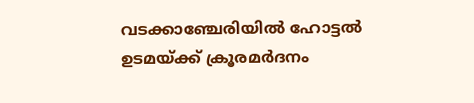വടക്കാഞ്ചേരിയിൽ ഹോട്ടൽ ഉടമയ്ക്ക് ക്രൂരമർദനം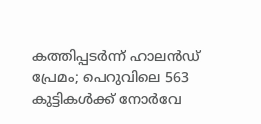കത്തിപ്പടർന്ന് ഹാലൻഡ് പ്രേമം; പെറുവിലെ 563 കുട്ടികൾക്ക് നോർവേ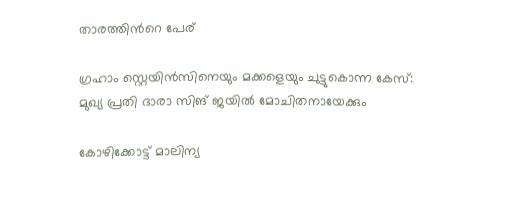താരത്തിന്‍റെ പേര്

ഗ്രഹാം സ്റ്റെയിൻസിനെയും മക്കളെയും ചുട്ടുകൊന്ന കേസ്: മുഖ‍്യ പ്രതി ദാരാ സിങ് ജയിൽ മോചിതനായേക്കും

കോഴിക്കോട്ട് മാലിന്യ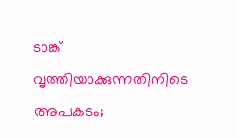ടാങ്ക് വൃത്തിയാക്കുന്നതിനിടെ അപകടം;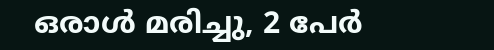ഒരാൾ മരിച്ചു, 2 പേർ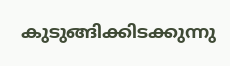കുടുങ്ങിക്കിടക്കുന്നു